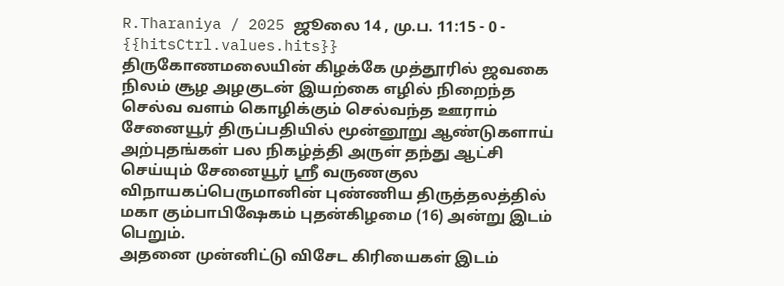R.Tharaniya / 2025 ஜூலை 14 , மு.ப. 11:15 - 0 - {{hitsCtrl.values.hits}}
திருகோணமலையின் கிழக்கே முத்தூரில் ஜவகை நிலம் சூழ அழகுடன் இயற்கை எழில் நிறைந்த செல்வ வளம் கொழிக்கும் செல்வந்த ஊராம் சேனையூர் திருப்பதியில் மூன்னூறு ஆண்டுகளாய் அற்புதங்கள் பல நிகழ்த்தி அருள் தந்து ஆட்சி செய்யும் சேனையூர் ஸ்ரீ வருணகுல விநாயகப்பெருமானின் புண்ணிய திருத்தலத்தில் மகா கும்பாபிஷேகம் புதன்கிழமை (16) அன்று இடம் பெறும்.
அதனை முன்னிட்டு விசேட கிரியைகள் இடம்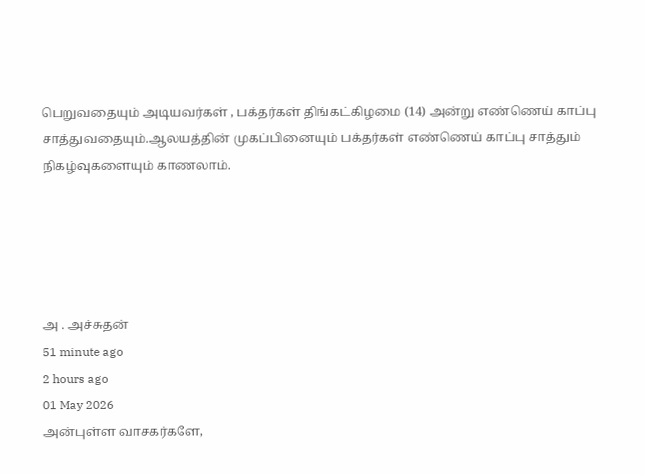பெறுவதையும் அடியவர்கள் , பக்தர்கள் திங்கட்கிழமை (14) அன்று எண்ணெய் காப்பு சாத்துவதையும்.ஆலயத்தின் முகப்பினையும் பக்தர்கள் எண்ணெய் காப்பு சாத்தும் நிகழ்வுகளையும் காணலாம்.





அ . அச்சுதன்
51 minute ago
2 hours ago
01 May 2026
அன்புள்ள வாசகர்களே,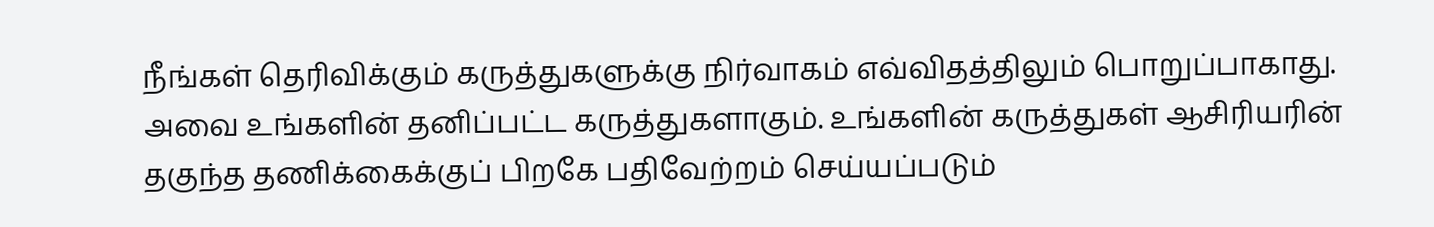நீங்கள் தெரிவிக்கும் கருத்துகளுக்கு நிர்வாகம் எவ்விதத்திலும் பொறுப்பாகாது. அவை உங்களின் தனிப்பட்ட கருத்துகளாகும். உங்களின் கருத்துகள் ஆசிரியரின் தகுந்த தணிக்கைக்குப் பிறகே பதிவேற்றம் செய்யப்படும்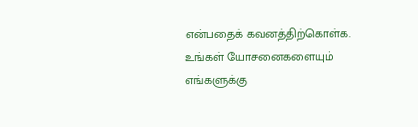என்பதைக் கவனத்திற்கொள்க. உங்கள் யோசனைகளையும் எங்களுக்கு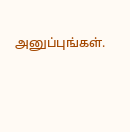அனுப்புங்கள்.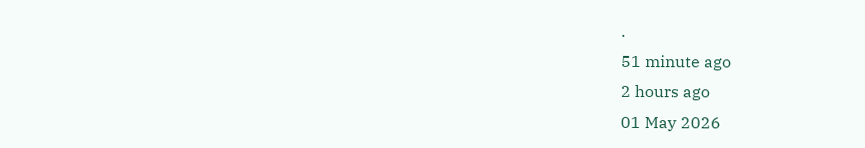.
51 minute ago
2 hours ago
01 May 2026